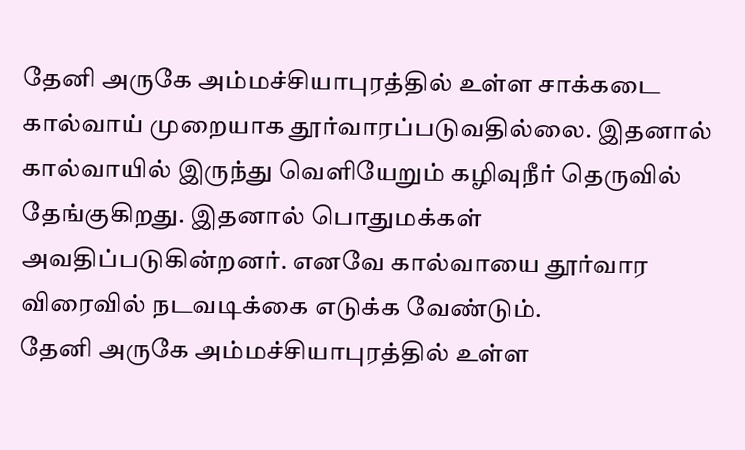தேனி அருகே அம்மச்சியாபுரத்தில் உள்ள சாக்கடை கால்வாய் முறையாக தூர்வாரப்படுவதில்லை. இதனால் கால்வாயில் இருந்து வெளியேறும் கழிவுநீர் தெருவில் தேங்குகிறது. இதனால் பொதுமக்கள் அவதிப்படுகின்றனர். எனவே கால்வாயை தூர்வார விரைவில் நடவடிக்கை எடுக்க வேண்டும்.
தேனி அருகே அம்மச்சியாபுரத்தில் உள்ள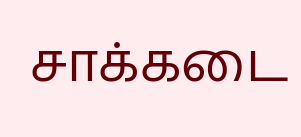சாக்கடை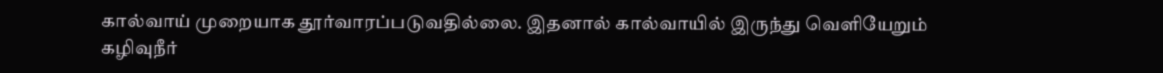கால்வாய் முறையாக தூர்வாரப்படுவதில்லை. இதனால் கால்வாயில் இருந்து வெளியேறும் கழிவுநீர்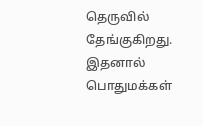தெருவில் தேங்குகிறது. இதனால் பொதுமக்கள்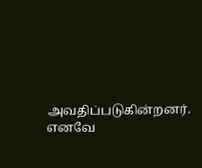அவதிப்படுகின்றனர். எனவே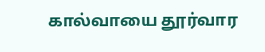கால்வாயை தூர்வார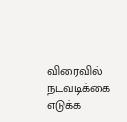விரைவில் நடவடிக்கை எடுக்க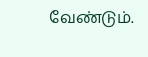வேண்டும்.